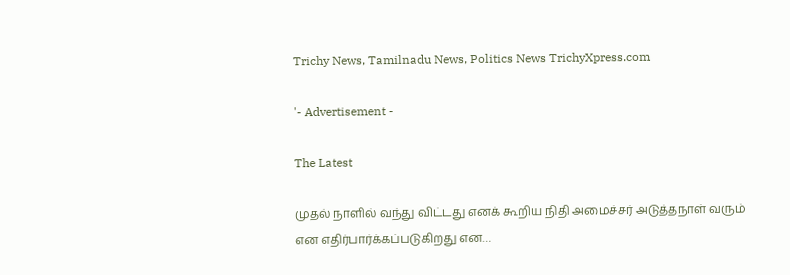Trichy News, Tamilnadu News, Politics News TrichyXpress.com

'- Advertisement -

The Latest

முதல் நாளில் வந்து விட்டது எனக் கூறிய நிதி அமைச்சர் அடுத்தநாள் வரும் என எதிர்பார்க்கப்படுகிறது என…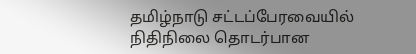தமிழ்நாடு சட்டப்பேரவையில் நிதிநிலை தொடர்பான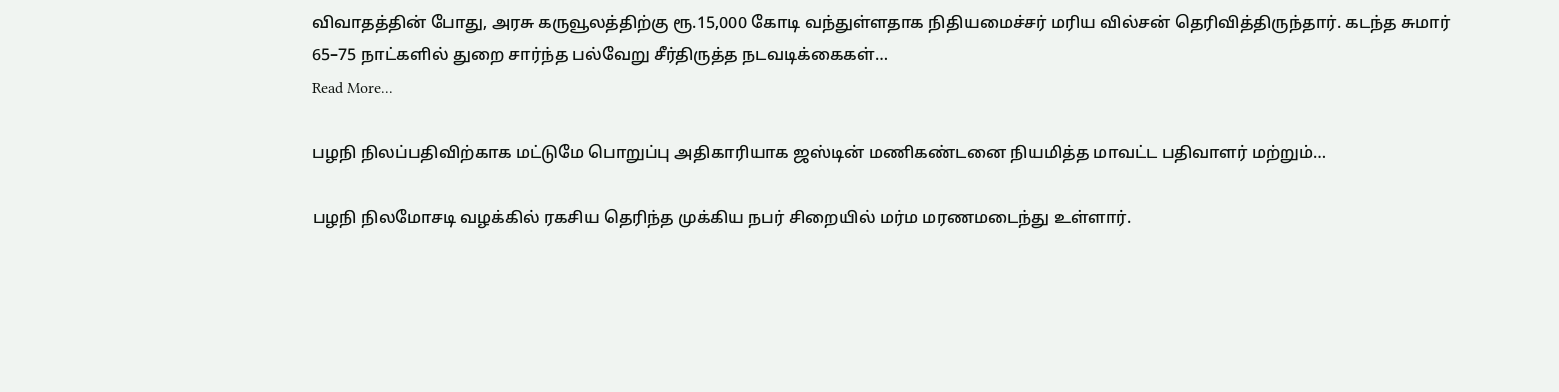விவாதத்தின் போது, அரசு கருவூலத்திற்கு ரூ.15,000 கோடி வந்துள்ளதாக நிதியமைச்சர் மரிய வில்சன் தெரிவித்திருந்தார். கடந்த சுமார் 65–75 நாட்களில் துறை சார்ந்த பல்வேறு சீர்திருத்த நடவடிக்கைகள்…
Read More...

பழநி நிலப்பதிவிற்காக மட்டுமே பொறுப்பு அதிகாரியாக ஜஸ்டின் மணிகண்டனை நியமித்த மாவட்ட பதிவாளர் மற்றும்…

பழநி நிலமோசடி வழக்கில் ரகசிய தெரிந்த முக்கிய நபர் சிறையில் மர்ம மரணமடைந்து உள்ளார்.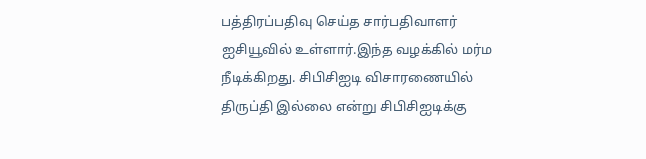பத்திரப்பதிவு செய்த சார்பதிவாளர் ஐசியூவில் உள்ளார்.இந்த வழக்கில் மர்ம நீடிக்கிறது. சிபிசிஐடி விசாரணையில் திருப்தி இல்லை என்று சிபிசிஐடிக்கு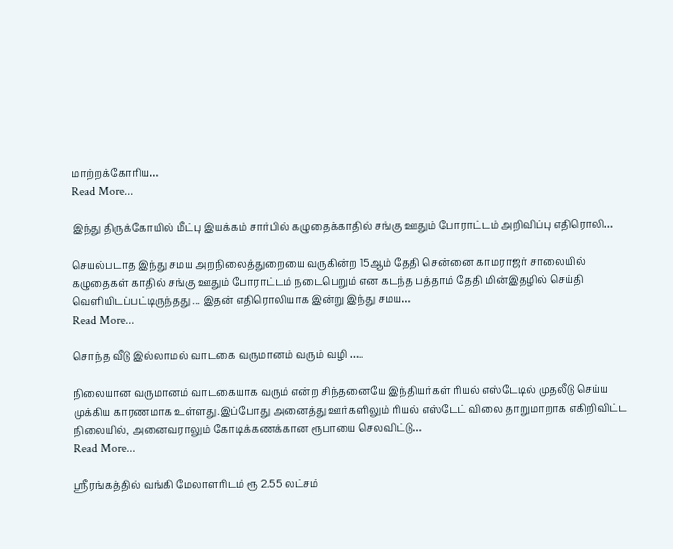மாற்றக்கோரிய…
Read More...

இந்து திருக்கோயில் மீட்பு இயக்கம் சார்பில் கழுதைக்காதில் சங்கு ஊதும் போராட்டம் அறிவிப்பு எதிரொலி…

செயல்படாத இந்து சமய அறநிலைத்துறையை வருகின்ற 15ஆம் தேதி சென்னை காமராஜர் சாலையில் கழுதைகள் காதில் சங்கு ஊதும் போராட்டம் நடைபெறும் என கடந்த பத்தாம் தேதி மின்இதழில் செய்தி வெளியிடப்பட்டிருந்தது ... இதன் எதிரொலியாக இன்று இந்து சமய…
Read More...

சொந்த வீடு இல்லாமல் வாடகை வருமானம் வரும் வழி …..

நிலையான வருமானம் வாடகையாக வரும் என்ற சிந்தனையே இந்தியர்கள் ரியல் எஸ்டேடில் முதலீடு செய்ய முக்கிய காரணமாக உள்ளது.இப்போது அனைத்து ஊர்களிலும் ரியல் எஸ்டேட் விலை தாறுமாறாக எகிறிவிட்ட நிலையில், அனைவராலும் கோடிக்கணக்கான ரூபாயை செலவிட்டு…
Read More...

ஸ்ரீரங்கத்தில் வங்கி மேலாளரிடம் ரூ 2.55 லட்சம்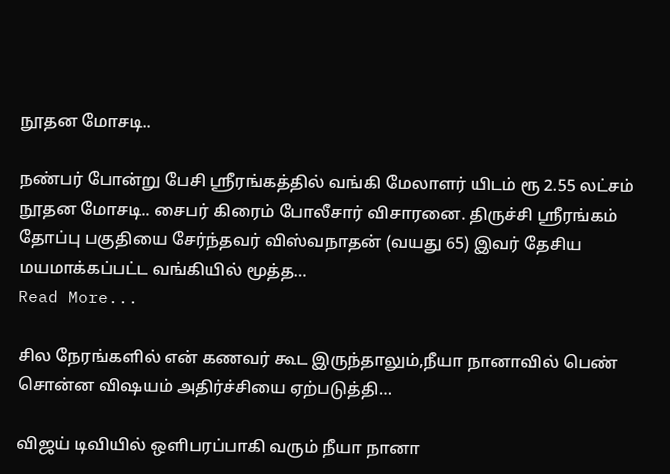நூதன மோசடி..

நண்பர் போன்று பேசி ஸ்ரீரங்கத்தில் வங்கி மேலாளர் யிடம் ரூ 2.55 லட்சம் நூதன மோசடி.. சைபர் கிரைம் போலீசார் விசாரனை. திருச்சி ஸ்ரீரங்கம் தோப்பு பகுதியை சேர்ந்தவர் விஸ்வநாதன் (வயது 65) இவர் தேசிய மயமாக்கப்பட்ட வங்கியில் மூத்த…
Read More...

சில நேரங்களில் என் கணவர் கூட இருந்தாலும்,நீயா நானாவில் பெண் சொன்ன விஷயம் அதிர்ச்சியை ஏற்படுத்தி…

விஜய் டிவியில் ஒளிபரப்பாகி வரும் நீயா நானா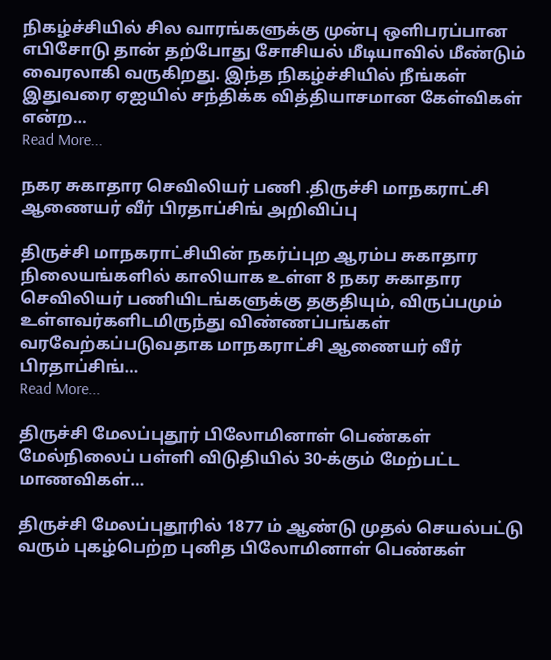நிகழ்ச்சியில் சில வாரங்களுக்கு முன்பு ஒளிபரப்பான எபிசோடு தான் தற்போது சோசியல் மீடியாவில் மீண்டும் வைரலாகி வருகிறது. இந்த நிகழ்ச்சியில் நீங்கள் இதுவரை ஏஐயில் சந்திக்க வித்தியாசமான கேள்விகள் என்ற…
Read More...

நகர சுகாதார செவிலியர் பணி .திருச்சி மாநகராட்சி ஆணையர் வீர் பிரதாப்சிங் அறிவிப்பு

திருச்சி மாநகராட்சியின் நகர்ப்புற ஆரம்ப சுகாதார நிலையங்களில் காலியாக உள்ள 8 நகர சுகாதார செவிலியர் பணியிடங்களுக்கு தகுதியும், விருப்பமும் உள்ளவர்களிடமிருந்து விண்ணப்பங்கள் வரவேற்கப்படுவதாக மாநகராட்சி ஆணையர் வீர் பிரதாப்சிங்…
Read More...

திருச்சி மேலப்புதூர் பிலோமினாள் பெண்கள் மேல்நிலைப் பள்ளி விடுதியில் 30-க்கும் மேற்பட்ட மாணவிகள்…

திருச்சி மேலப்புதூரில் 1877 ம் ஆண்டு முதல் செயல்பட்டு வரும் புகழ்பெற்ற புனித பிலோமினாள் பெண்கள்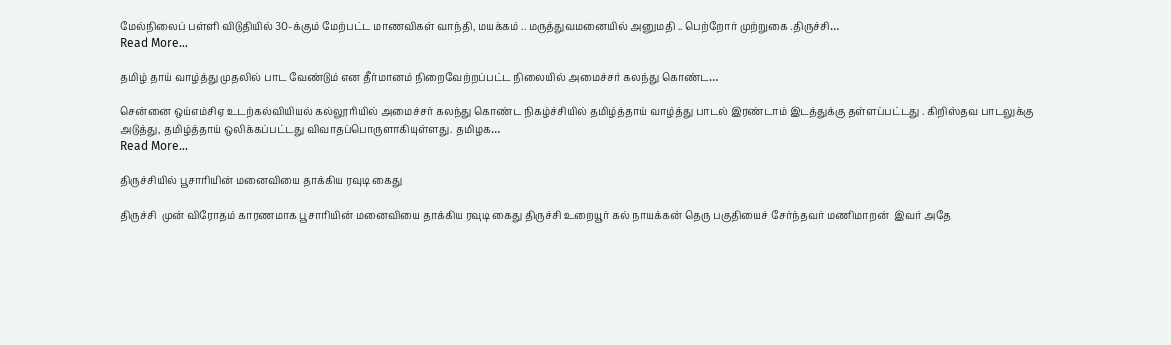மேல்நிலைப் பள்ளி விடுதியில் 30-க்கும் மேற்பட்ட மாணவிகள் வாந்தி, மயக்கம் .. மருத்துவமனையில் அனுமதி .. பெற்றோர் முற்றுகை .திருச்சி…
Read More...

தமிழ் தாய் வாழ்த்து முதலில் பாட வேண்டும் என தீர்மானம் நிறைவேற்றப்பட்ட நிலையில் அமைச்சர் கலந்து கொண்ட…

சென்னை ஒய்எம்சிஏ உடற்கல்வியியல் கல்லூரியில் அமைச்சர் கலந்து கொண்ட நிகழ்ச்சியில் தமிழ்த்தாய் வாழ்த்து பாடல் இரண்டாம் இடத்துக்கு தள்ளப்பட்டது . கிறிஸ்தவ பாடலுக்கு அடுத்து, தமிழ்த்தாய் ஒலிக்கப்பட்டது விவாதப்பொருளாகியுள்ளது. தமிழக…
Read More...

திருச்சியில் பூசாரியின் மனைவியை தாக்கிய ரவுடி கைது

திருச்சி  முன் விரோதம் காரணமாக பூசாரியின் மனைவியை தாக்கிய ரவுடி கைது திருச்சி உறையூர் கல் நாயக்கன் தெரு பகுதியைச் சேர்ந்தவர் மணிமாறன்  இவர் அதே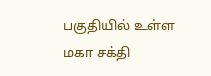பகுதியில் உள்ள மகா சக்தி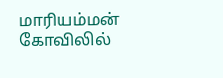மாரியம்மன் கோவிலில்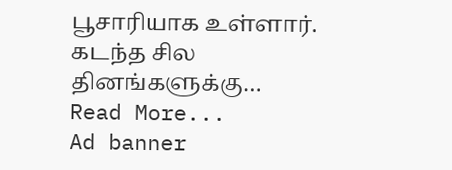பூசாரியாக உள்ளார். கடந்த சில தினங்களுக்கு…
Read More...
Ad banner